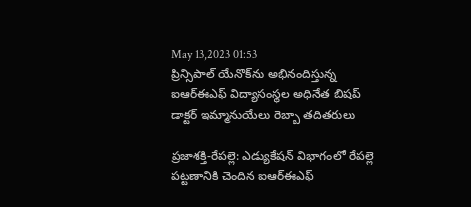May 13,2023 01:53
ప్రిన్సిపాల్‌ యేనొక్‌ను అభినందిస్తున్న ఐఆర్‌ఈఎఫ్‌ విద్యాసంస్థల అధినేత బిషప్‌ డాక్టర్‌ ఇమ్మానుయేలు రెబ్బా తదితరులు

ప్రజాశక్తి-రేపల్లె: ఎడ్యుకేషన్‌ విభాగంలో రేపల్లె పట్టణానికి చెందిన ఐఆర్‌ఈఎఫ్‌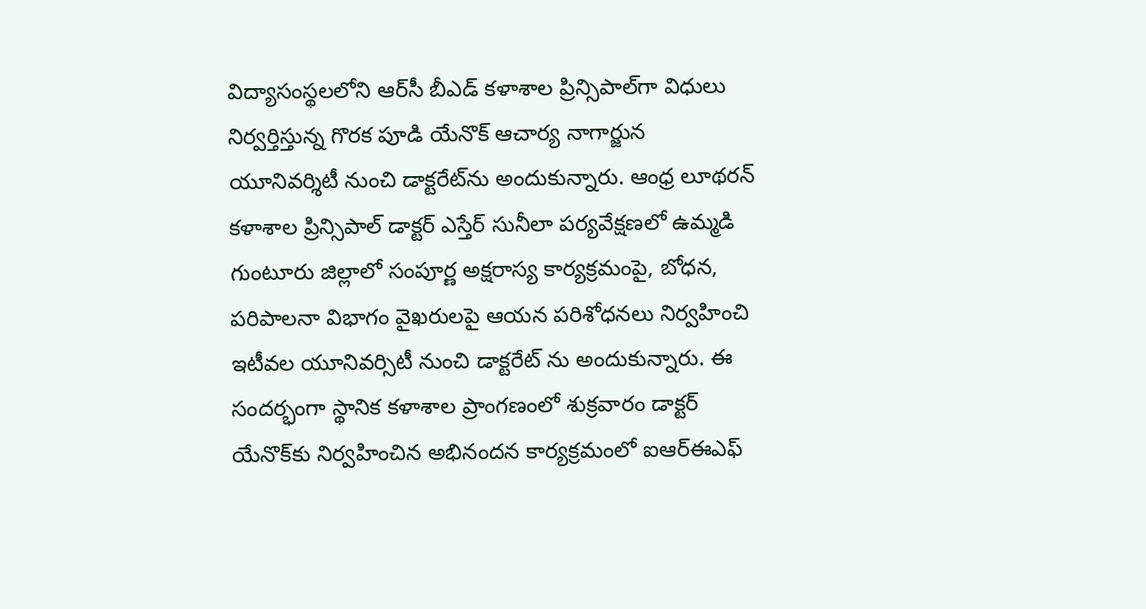విద్యాసంస్థలలోని ఆర్‌సీ బీఎడ్‌ కళాశాల ప్రిన్సిపాల్‌గా విధులు నిర్వర్తిస్తున్న గొరక పూడి యేనొక్‌ ఆచార్య నాగార్జున యూనివర్శిటీ నుంచి డాక్టరేట్‌ను అందుకున్నారు. ఆంధ్ర లూథరన్‌ కళాశాల ప్రిన్సిపాల్‌ డాక్టర్‌ ఎస్తేర్‌ సునీలా పర్యవేక్షణలో ఉమ్మడి గుంటూరు జిల్లాలో సంపూర్ణ అక్షరాస్య కార్యక్రమంపై, బోధన, పరిపాలనా విభాగం వైఖరులపై ఆయన పరిశోధనలు నిర్వహించి ఇటీవల యూనివర్సిటీ నుంచి డాక్టరేట్‌ ను అందుకున్నారు. ఈ సందర్భంగా స్థానిక కళాశాల ప్రాంగణంలో శుక్రవారం డాక్టర్‌ యేనొక్‌కు నిర్వహించిన అభినందన కార్యక్రమంలో ఐఆర్‌ఈఎఫ్‌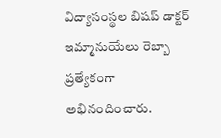విద్యాసంస్థల బిషప్‌ డాక్టర్‌ ఇమ్మానుయేలు రెబ్బా ప్రత్యేకంగా అభినందించారు.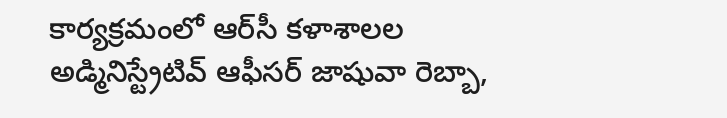కార్యక్రమంలో ఆర్‌సీ కళాశాలల అడ్మినిస్ట్రేటివ్‌ ఆఫీసర్‌ జాషువా రెబ్బా,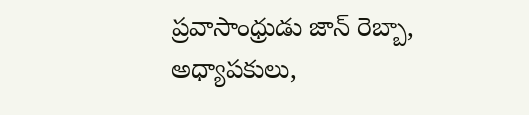ప్రవాసాంధ్రుడు జాన్‌ రెబ్బా, అధ్యాపకులు,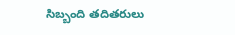సిబ్బంది తదితరులు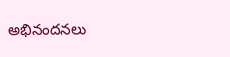అభినందనలు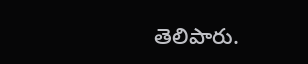తెలిపారు.